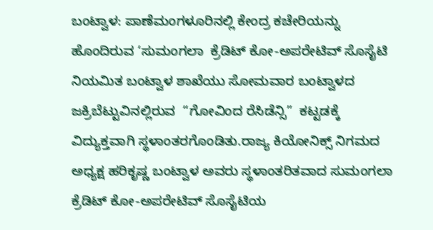ಬಂಟ್ವಾಳ: ಪಾಣೆಮಂಗಳೂರಿನಲ್ಲಿ ಕೇಂದ್ರ ಕಚೇರಿಯನ್ನು ಹೊಂದಿರುವ ‘ಸುಮಂಗಲಾ  ಕ್ರೆಡಿಟ್ ಕೋ-ಅಪರೇಟಿವ್ ಸೊಸೈಟಿ ನಿಯಮಿತ ಬಂಟ್ವಾಳ ಶಾಖೆಯು ಸೋಮವಾರ ಬಂಟ್ವಾಳದ ಜಕ್ರಿಬೆಟ್ಟುವಿನಲ್ಲಿರುವ  “ಗೋವಿಂದ ರೆಸಿಡೆನ್ಸಿ”  ಕಟ್ಟಡಕ್ಕೆ  ವಿದ್ಯುಕ್ತವಾಗಿ ಸ್ಥಳಾಂತರಗೊಂಡಿತು.ರಾಜ್ಯ ಕಿಯೋನಿಕ್ಸ್ ನಿಗಮದ ಅಧ್ಯಕ್ಷ ಹರಿಕೃಷ್ಣ ಬಂಟ್ವಾಳ ಅವರು ಸ್ಥಳಾಂತರಿತವಾದ ಸುಮಂಗಲಾ ಕ್ರೆಡಿಟ್ ಕೋ-ಅಪರೇಟಿವ್ ಸೊಸೈಟಿಯ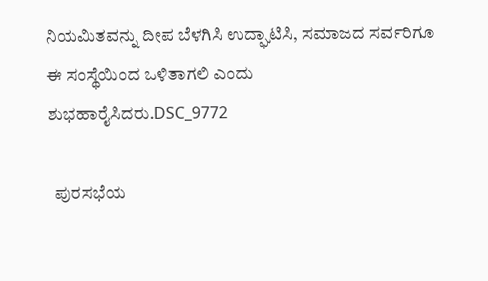ನಿಯಮಿತವನ್ನು ದೀಪ ಬೆಳಗಿಸಿ ಉದ್ಘಾಟಿಸಿ, ಸಮಾಜದ ಸರ್ವರಿಗೂ ಈ ಸಂಸ್ಥೆಯಿಂದ ಒಳಿತಾಗಲಿ ಎಂದು ಶುಭಹಾರೈಸಿದರು.DSC_9772

  ಪುರಸಭೆಯ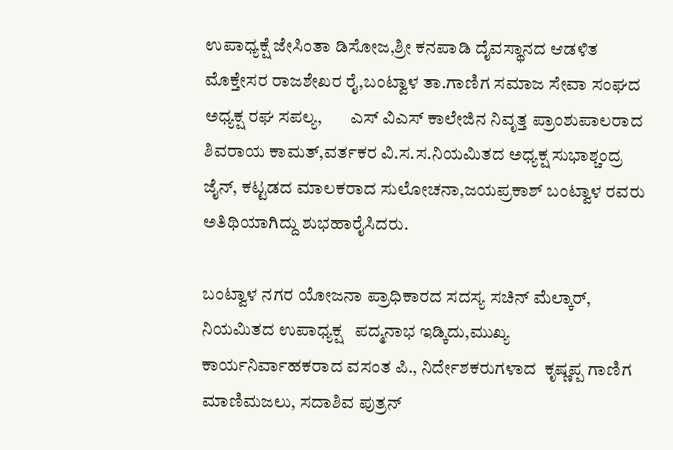ಉಪಾಧ್ಯಕ್ಷೆ ಜೇಸಿಂತಾ ಡಿಸೋಜ,ಶ್ರೀ ಕನಪಾಡಿ ದೈವಸ್ಥಾನದ ಆಡಳಿತ ಮೊಕ್ತೇಸರ ರಾಜಶೇಖರ ರೈ,ಬಂಟ್ವಾಳ ತಾ.ಗಾಣಿಗ ಸಮಾಜ ಸೇವಾ ಸಂಘದ ಅಧ್ಯಕ್ಷ ರಘ ಸಪಲ್ಯ,        ಎಸ್ ವಿಎಸ್ ಕಾಲೇಜಿನ ನಿವೃತ್ತ ಪ್ರಾಂಶುಪಾಲರಾದ ಶಿವರಾಯ ಕಾಮತ್,ವರ್ತಕರ ವಿ.ಸ.ಸ.ನಿಯಮಿತದ ಅಧ್ಯಕ್ಷ ಸುಭಾಶ್ಚಂದ್ರ ಜೈನ್, ಕಟ್ಟಡದ ಮಾಲಕರಾದ ಸುಲೋಚನಾ,ಜಯಪ್ರಕಾಶ್ ಬಂಟ್ವಾಳ ರವರು ಅತಿಥಿಯಾಗಿದ್ದು ಶುಭಹಾರೈಸಿದರು.

ಬಂಟ್ವಾಳ ನಗರ ಯೋಜನಾ ಪ್ರಾಧಿಕಾರದ ಸದಸ್ಯ ಸಚಿನ್ ಮೆಲ್ಕಾರ್, ನಿಯಮಿತದ ಉಪಾಧ್ಯಕ್ಷ   ಪದ್ಮನಾಭ ಇಡ್ಕಿದು,ಮುಖ್ಯ ಕಾರ್ಯನಿರ್ವಾಹಕರಾದ ವಸಂತ ಪಿ., ನಿರ್ದೇಶಕರುಗಳಾದ  ಕೃಷ್ಣಪ್ಪ ಗಾಣಿಗ ಮಾಣಿಮಜಲು, ಸದಾಶಿವ ಪುತ್ರನ್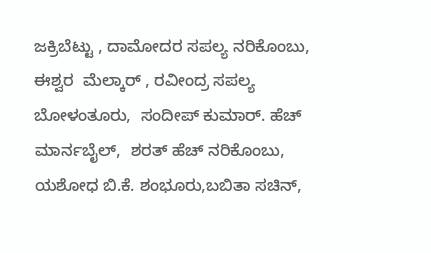ಜಕ್ರಿಬೆಟ್ಟು , ದಾಮೋದರ ಸಪಲ್ಯ ನರಿಕೊಂಬು, ಈಶ್ವರ  ಮೆಲ್ಕಾರ್ , ರವೀಂದ್ರ ಸಪಲ್ಯ ಬೋಳಂತೂರು,  ಸಂದೀಪ್ ಕುಮಾರ್. ಹೆಚ್ ಮಾರ್ನಬೈಲ್,  ಶರತ್ ಹೆಚ್ ನರಿಕೊಂಬು,  ಯಶೋಧ ಬಿ.ಕೆ. ಶಂಭೂರು,ಬಬಿತಾ ಸಚಿನ್,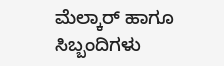ಮೆಲ್ಕಾರ್ ಹಾಗೂ ಸಿಬ್ಬಂದಿಗಳು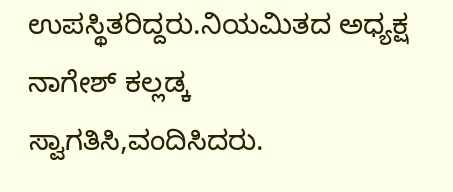ಉಪಸ್ಥಿತರಿದ್ದರು.ನಿಯಮಿತದ ಅಧ್ಯಕ್ಷ ನಾಗೇಶ್ ಕಲ್ಲಡ್ಕ ಸ್ವಾಗತಿಸಿ,ವಂದಿಸಿದರು.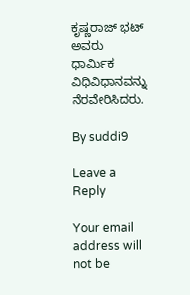ಕೃಷ್ಣರಾಜ್ ಭಟ್ ಅವರು ಧಾರ್ಮಿಕ ವಿಧಿವಿಧಾನವನ್ನು ನೆರವೇರಿಸಿದರು.

By suddi9

Leave a Reply

Your email address will not be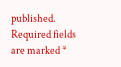published. Required fields are marked *